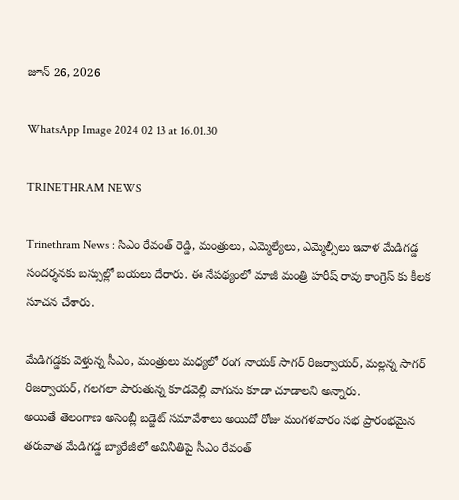జూన్ 26, 2026

WhatsApp Image 2024 02 13 at 16.01.30

TRINETHRAM NEWS

Trinethram News : సిఎం రేవంత్ రెడ్డి, మంత్రులు, ఎమ్మెల్యేలు, ఎమ్మెల్సీలు ఇవాళ మేడిగడ్డ సందర్శనకు బస్సుల్లో బయలు దేరారు. ఈ నేపథ్యంలో మాజీ మంత్రి హరీష్ రావు కాంగ్రెస్ కు కీలక సూచన చేశారు.

మేడిగడ్డకు వెళ్తున్న సీఎం, మంత్రులు మధ్యలో రంగ నాయక్ సాగర్ రిజర్వాయర్, మల్లన్న సాగర్ రిజర్వాయర్, గలగలా పారుతున్న కూడవెల్లి వాగును కూడా చూడాలని అన్నారు.
అయితే తెలంగాణ అసెంబ్లీ బడ్జెట్‌ సమావేశాలు అయిదో రోజు మంగళవారం సభ ప్రారంభమైన తరువాత మేడిగడ్డ బ్యారేజీలో అవినీతిపై సీఎం రేవంత్‌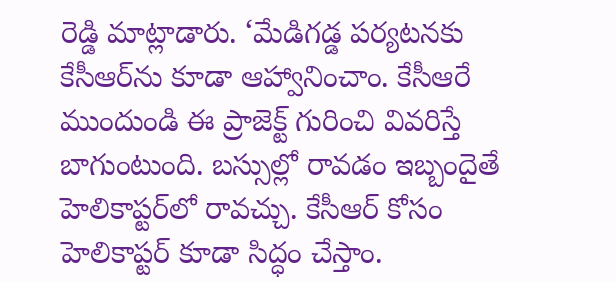రెడ్డి మాట్లాడారు. ‘మేడిగడ్డ పర్యటనకు కేసీఆర్‌ను కూడా ఆహ్వానించాం. కేసీఆరే ముందుండి ఈ ప్రాజెక్ట్‌ గురించి వివరిస్తే బాగుంటుంది. బస్సుల్లో రావడం ఇబ్బందైతే హెలికాప్టర్‌లో రావచ్చు. కేసీఆర్‌ కోసం హెలికాప్టర్‌ కూడా సిద్ధం చేస్తాం.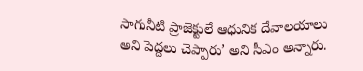సాగునీటి ప్రాజెక్టులే ఆధునిక దేవాలయాలు అని పెద్దలు చెప్పారు’ అని సీఎం అన్నారు.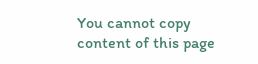You cannot copy content of this page